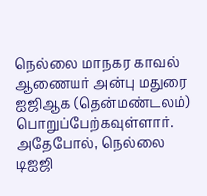நெல்லை மாநகர காவல் ஆணையர் அன்பு மதுரை ஐஜிஆக (தென்மண்டலம்) பொறுப்பேற்கவுள்ளார். அதேபோல், நெல்லை டிஐஜி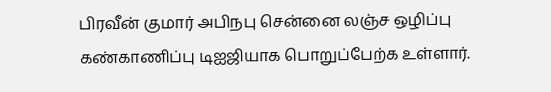பிரவீன் குமார் அபிநபு சென்னை லஞ்ச ஒழிப்பு கண்காணிப்பு டிஐஜியாக பொறுப்பேற்க உள்ளார்.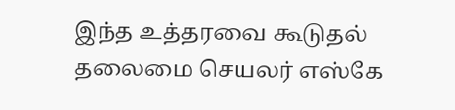இந்த உத்தரவை கூடுதல் தலைமை செயலர் எஸ்கே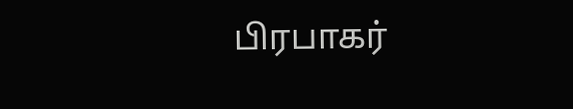பிரபாகர்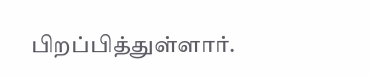பிறப்பித்துள்ளார்.